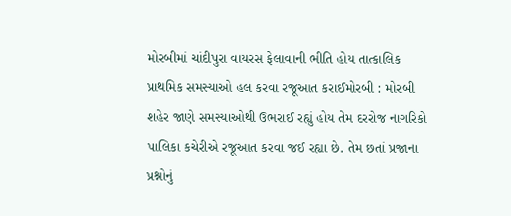મોરબીમાં ચાંદીપુરા વાયરસ ફેલાવાની ભીતિ હોય તાત્કાલિક પ્રાથમિક સમસ્યાઓ હલ કરવા રજૂઆત કરાઈમોરબી : મોરબી શહેર જાણે સમસ્યાઓથી ઉભરાઈ રહ્યું હોય તેમ દરરોજ નાગરિકો પાલિકા કચેરીએ રજૂઆત કરવા જઈ રહ્યા છે. તેમ છતાં પ્રજાના પ્રશ્નોનું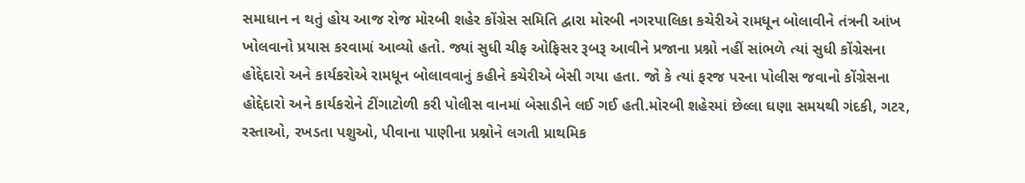સમાધાન ન થતું હોય આજ રોજ મોરબી શહેર કોંગ્રેસ સમિતિ દ્વારા મોરબી નગરપાલિકા કચેરીએ રામધૂન બોલાવીને તંત્રની આંખ ખોલવાનો પ્રયાસ કરવામાં આવ્યો હતો. જ્યાં સુધી ચીફ ઓફિસર રૂબરૂ આવીને પ્રજાના પ્રશ્નો નહીં સાંભળે ત્યાં સુધી કોંગ્રેસના હોદ્દેદારો અને કાર્યકરોએ રામધૂન બોલાવવાનું કહીને કચેરીએ બેસી ગયા હતા. જો કે ત્યાં ફરજ પરના પોલીસ જવાનો કોંગ્રેસના હોદ્દેદારો અને કાર્યકરોને ટીંગાટોળી કરી પોલીસ વાનમાં બેસાડીને લઈ ગઈ હતી.મોરબી શહેરમાં છેલ્લા ઘણા સમયથી ગંદકી, ગટર, રસ્તાઓ, રખડતા પશુઓ, પીવાના પાણીના પ્રશ્નોને લગતી પ્રાથમિક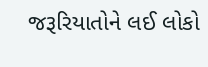જરૂરિયાતોને લઈ લોકો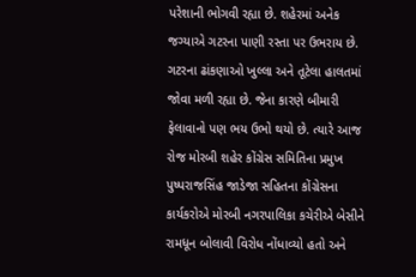પરેશાની ભોગવી રહ્યા છે. શહેરમાં અનેક જગ્યાએ ગટરના પાણી રસ્તા પર ઉભરાય છે. ગટરના ઢાંકણાઓ ખુલ્લા અને તૂટેલા હાલતમાં જોવા મળી રહ્યા છે. જેના કારણે બીમારી ફેલાવાનો પણ ભય ઉભો થયો છે. ત્યારે આજ રોજ મોરબી શહેર કોંગ્રેસ સમિતિના પ્રમુખ પુષ્પરાજસિંહ જાડેજા સહિતના કોંગ્રેસના કાર્યકરોએ મોરબી નગરપાલિકા કચેરીએ બેસીને રામધૂન બોલાવી વિરોધ નોંધાવ્યો હતો અને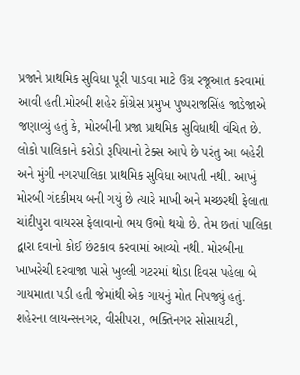પ્રજાને પ્રાથમિક સુવિધા પૂરી પાડવા માટે ઉગ્ર રજૂઆત કરવામાં આવી હતી.મોરબી શહેર કોંગ્રેસ પ્રમુખ પુષ્પરાજસિંહ જાડેજાએ જણાવ્યું હતું કે, મોરબીની પ્રજા પ્રાથમિક સુવિધાથી વંચિત છે. લોકો પાલિકાને કરોડો રૂપિયાનો ટેક્સ આપે છે પરંતુ આ બહેરી અને મુંગી નગરપાલિકા પ્રાથમિક સુવિધા આપતી નથી. આખું મોરબી ગંદકીમય બની ગયું છે ત્યારે માખી અને મચ્છરથી ફેલાતા ચાંદીપુરા વાયરસ ફેલાવાનો ભય ઉભો થયો છે. તેમ છતાં પાલિકા દ્વારા દવાનો કોઈ છંટકાવ કરવામાં આવ્યો નથી. મોરબીના ખાખરેચી દરવાજા પાસે ખુલ્લી ગટરમાં થોડા દિવસ પહેલા બે ગાયમાતા પડી હતી જેમાંથી એક ગાયનું મોત નિપજ્યું હતું. શહેરના લાયન્સનગર, વીસીપરા, ભક્તિનગર સોસાયટી,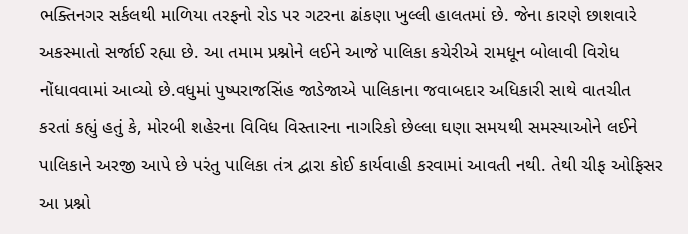ભક્તિનગર સર્કલથી માળિયા તરફનો રોડ પર ગટરના ઢાંકણા ખુલ્લી હાલતમાં છે. જેના કારણે છાશવારે અકસ્માતો સર્જાઈ રહ્યા છે. આ તમામ પ્રશ્નોને લઈને આજે પાલિકા કચેરીએ રામધૂન બોલાવી વિરોધ નોંધાવવામાં આવ્યો છે.વધુમાં પુષ્પરાજસિંહ જાડેજાએ પાલિકાના જવાબદાર અધિકારી સાથે વાતચીત કરતાં કહ્યું હતું કે, મોરબી શહેરના વિવિધ વિસ્તારના નાગરિકો છેલ્લા ઘણા સમયથી સમસ્યાઓને લઈને પાલિકાને અરજી આપે છે પરંતુ પાલિકા તંત્ર દ્વારા કોઈ કાર્યવાહી કરવામાં આવતી નથી. તેથી ચીફ ઓફિસર આ પ્રશ્નો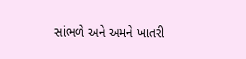સાંભળે અને અમને ખાતરી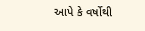આપે કે વર્ષોથી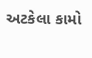અટકેલા કામો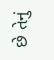છે તેનું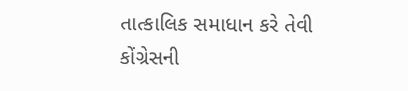તાત્કાલિક સમાધાન કરે તેવી કોંગ્રેસની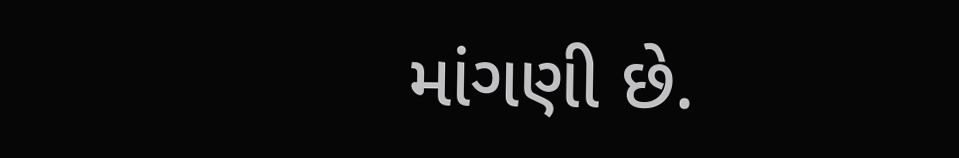માંગણી છે.